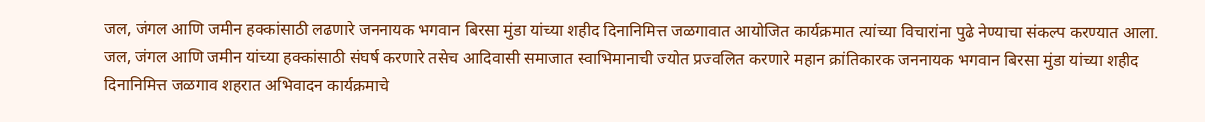जल, जंगल आणि जमीन हक्कांसाठी लढणारे जननायक भगवान बिरसा मुंडा यांच्या शहीद दिनानिमित्त जळगावात आयोजित कार्यक्रमात त्यांच्या विचारांना पुढे नेण्याचा संकल्प करण्यात आला.
जल, जंगल आणि जमीन यांच्या हक्कांसाठी संघर्ष करणारे तसेच आदिवासी समाजात स्वाभिमानाची ज्योत प्रज्वलित करणारे महान क्रांतिकारक जननायक भगवान बिरसा मुंडा यांच्या शहीद दिनानिमित्त जळगाव शहरात अभिवादन कार्यक्रमाचे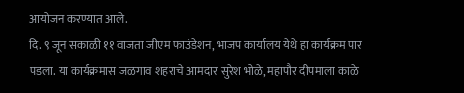आयोजन करण्यात आले.
दि. ९ जून सकाळी ११ वाजता जीएम फाउंडेशन, भाजप कार्यालय येथे हा कार्यक्रम पार पडला. या कार्यक्रमास जळगाव शहराचे आमदार सुरेश भोळे, महापौर दीपमाला काळे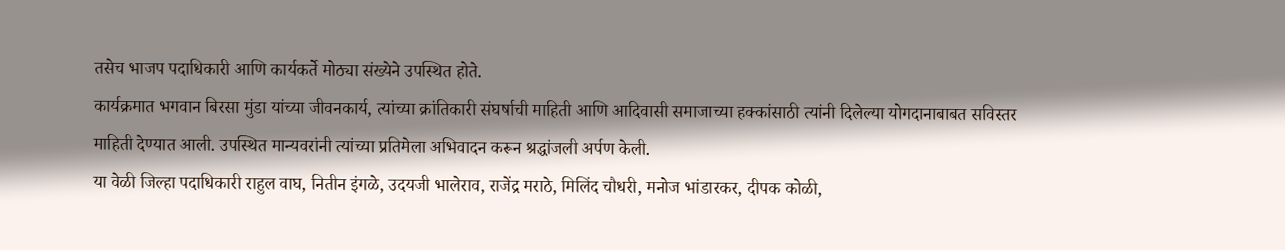तसेच भाजप पदाधिकारी आणि कार्यकर्ते मोठ्या संख्येने उपस्थित होते.
कार्यक्रमात भगवान बिरसा मुंडा यांच्या जीवनकार्य, त्यांच्या क्रांतिकारी संघर्षाची माहिती आणि आदिवासी समाजाच्या हक्कांसाठी त्यांनी दिलेल्या योगदानाबाबत सविस्तर माहिती देण्यात आली. उपस्थित मान्यवरांनी त्यांच्या प्रतिमेला अभिवादन करून श्रद्धांजली अर्पण केली.
या वेळी जिल्हा पदाधिकारी राहुल वाघ, नितीन इंगळे, उदयजी भालेराव, राजेंद्र मराठे, मिलिंद चौधरी, मनोज भांडारकर, दीपक कोळी,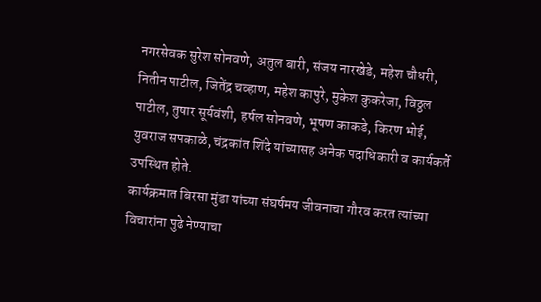नगरसेवक सुरेश सोनवणे, अतुल बारी, संजय नारखेडे, महेश चौधरी, नितीन पाटील, जितेंद्र चव्हाण, महेश कापुरे, मुकेश कुकरेजा, विठ्ठल पाटील, तुषार सूर्यवंशी, हर्षल सोनवणे, भूषण काकडे, किरण भोई, युवराज सपकाळे, चंद्रकांत शिंदे यांच्यासह अनेक पदाधिकारी व कार्यकर्ते उपस्थित होते.
कार्यक्रमात बिरसा मुंडा यांच्या संघर्षमय जीवनाचा गौरव करत त्यांच्या विचारांना पुढे नेण्याचा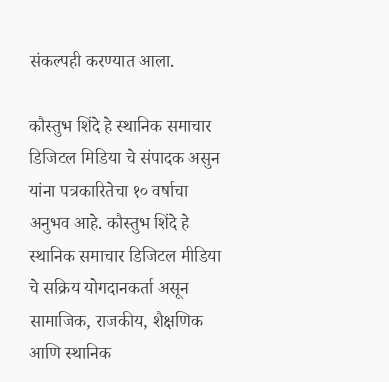संकल्पही करण्यात आला.

कौस्तुभ शिंदे हे स्थानिक समाचार डिजिटल मिडिया चे संपादक असुन यांना पत्रकारितेचा १० वर्षाचा अनुभव आहे. कौस्तुभ शिंदे हे स्थानिक समाचार डिजिटल मीडिया चे सक्रिय योगदानकर्ता असून सामाजिक, राजकीय, शैक्षणिक आणि स्थानिक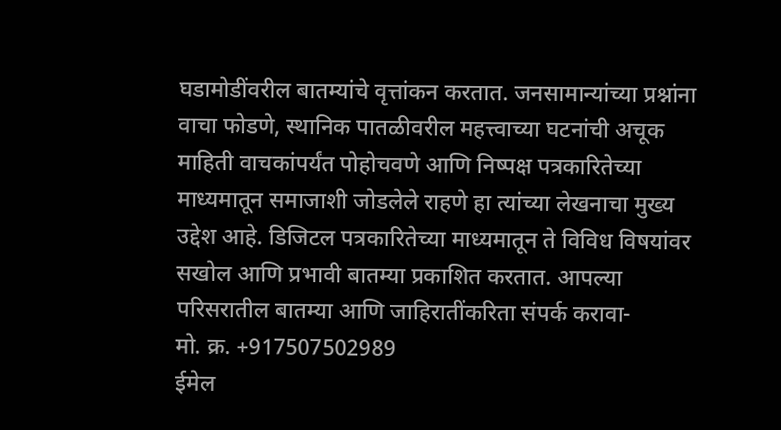घडामोडींवरील बातम्यांचे वृत्तांकन करतात. जनसामान्यांच्या प्रश्नांना वाचा फोडणे, स्थानिक पातळीवरील महत्त्वाच्या घटनांची अचूक माहिती वाचकांपर्यंत पोहोचवणे आणि निष्पक्ष पत्रकारितेच्या माध्यमातून समाजाशी जोडलेले राहणे हा त्यांच्या लेखनाचा मुख्य उद्देश आहे. डिजिटल पत्रकारितेच्या माध्यमातून ते विविध विषयांवर सखोल आणि प्रभावी बातम्या प्रकाशित करतात. आपल्या परिसरातील बातम्या आणि जाहिरातींकरिता संपर्क करावा-
मो. क्र. +917507502989
ईमेल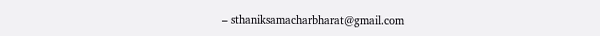– sthaniksamacharbharat@gmail.com